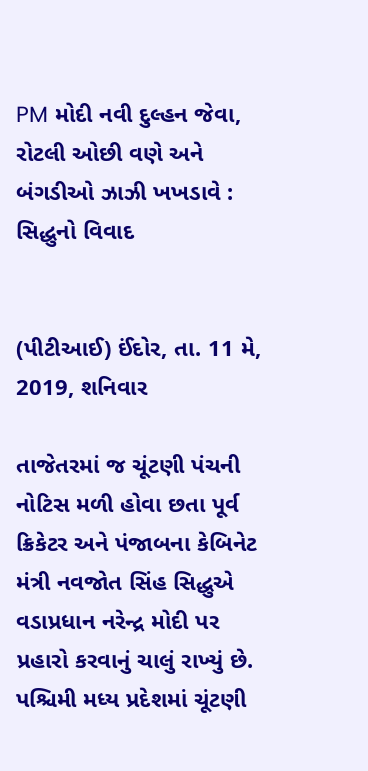PM મોદી નવી દુલ્હન જેવા, રોટલી ઓછી વણે અને બંગડીઓ ઝાઝી ખખડાવે : સિદ્ધુનો વિવાદ


(પીટીઆઈ) ઈંદોર, તા. 11 મે, 2019, શનિવાર

તાજેતરમાં જ ચૂંટણી પંચની નોટિસ મળી હોવા છતા પૂર્વ ક્રિકેટર અને પંજાબના કેબિનેટ મંત્રી નવજોત સિંહ સિદ્ધુએ વડાપ્રધાન નરેન્દ્ર મોદી પર પ્રહારો કરવાનું ચાલું રાખ્યું છે. પશ્ચિમી મધ્ય પ્રદેશમાં ચૂંટણી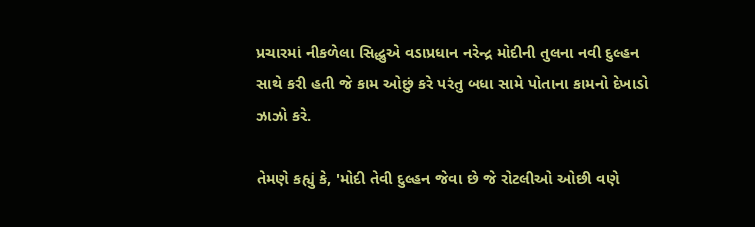પ્રચારમાં નીકળેલા સિદ્ધુએ વડાપ્રધાન નરેન્દ્ર મોદીની તુલના નવી દુલ્હન સાથે કરી હતી જે કામ ઓછું કરે પરંતુ બધા સામે પોતાના કામનો દેખાડો ઝાઝો કરે.

તેમણે કહ્યું કે, 'મોદી તેવી દુલ્હન જેવા છે જે રોટલીઓ ઓછી વણે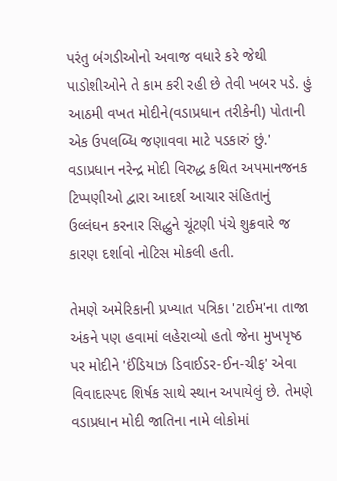પરંતુ બંગડીઓનો અવાજ વધારે કરે જેથી પાડોશીઓને તે કામ કરી રહી છે તેવી ખબર પડે. હું આઠમી વખત મોદીને(વડાપ્રધાન તરીકેની) પોતાની એક ઉપલબ્ધિ જણાવવા માટે પડકારું છું.' વડાપ્રધાન નરેન્દ્ર મોદી વિરુદ્ધ કથિત અપમાનજનક ટિપ્પણીઓ દ્વારા આદર્શ આચાર સંહિતાનું ઉલ્લંઘન કરનાર સિદ્ધુને ચૂંટણી પંચે શુક્રવારે જ કારણ દર્શાવો નોટિસ મોકલી હતી.

તેમણે અમેરિકાની પ્રખ્યાત પત્રિકા 'ટાઈમ'ના તાજા અંકને પણ હવામાં લહેરાવ્યો હતો જેના મુખપૃષ્ઠ પર મોદીને 'ઈંડિયાઝ ડિવાઈડર-ઈન-ચીફ' એવા વિવાદાસ્પદ શિર્ષક સાથે સ્થાન અપાયેલું છે. તેમણે વડાપ્રધાન મોદી જાતિના નામે લોકોમાં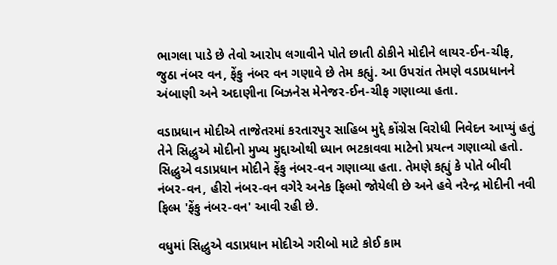ભાગલા પાડે છે તેવો આરોપ લગાવીને પોતે છાતી ઠોકીને મોદીને લાયર-ઈન-ચીફ, જુઠા નંબર વન, ફેંકુ નંબર વન ગણાવે છે તેમ કહ્યું. આ ઉપરાંત તેમણે વડાપ્રધાનને અંબાણી અને અદાણીના બિઝનેસ મેનેજર-ઈન-ચીફ ગણાવ્યા હતા.

વડાપ્રધાન મોદીએ તાજેતરમાં કરતારપુર સાહિબ મુદ્દે કોંગ્રેસ વિરોધી નિવેદન આપ્યું હતું તેને સિદ્ધુએ મોદીનો મુખ્ય મુદ્દાઓથી ધ્યાન ભટકાવવા માટેનો પ્રયત્ન ગણાવ્યો હતો. સિદ્ધુએ વડાપ્રધાન મોદીને ફેંકુ નંબર-વન ગણાવ્યા હતા. તેમણે કહ્યું કે પોતે બીવી નંબર-વન, હીરો નંબર-વન વગેરે અનેક ફિલ્મો જોયેલી છે અને હવે નરેન્દ્ર મોદીની નવી ફિલ્મ 'ફેંકુ નંબર-વન' આવી રહી છે.

વધુમાં સિદ્ધુએ વડાપ્રધાન મોદીએ ગરીબો માટે કોઈ કામ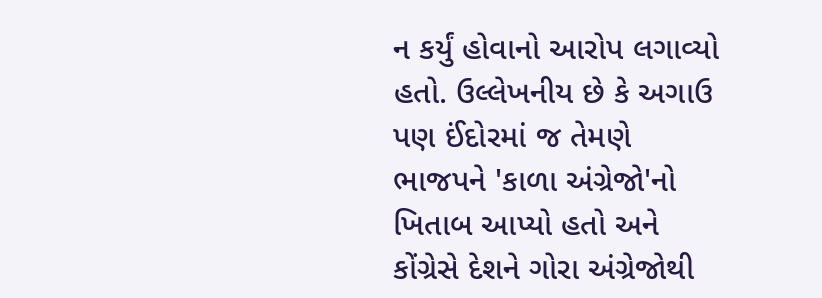ન કર્યું હોવાનો આરોપ લગાવ્યો હતો. ઉલ્લેખનીય છે કે અગાઉ પણ ઈંદોરમાં જ તેમણે ભાજપને 'કાળા અંગ્રેજો'નો ખિતાબ આપ્યો હતો અને કોંગ્રેસે દેશને ગોરા અંગ્રેજોથી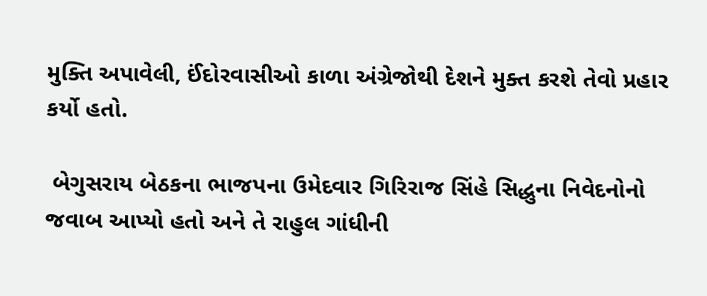મુક્તિ અપાવેલી, ઈંદોરવાસીઓ કાળા અંગ્રેજોથી દેશને મુક્ત કરશે તેવો પ્રહાર કર્યો હતો.

 બેગુસરાય બેઠકના ભાજપના ઉમેદવાર ગિરિરાજ સિંહે સિદ્ધુના નિવેદનોનો જવાબ આપ્યો હતો અને તે રાહુલ ગાંધીની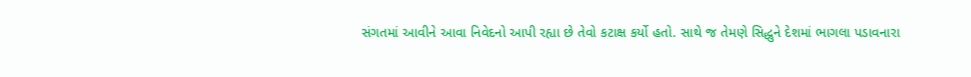સંગતમાં આવીને આવા નિવેદનો આપી રહ્યા છે તેવો કટાક્ષ કર્યો હતો. સાથે જ તેમણે સિદ્ધુને દેશમાં ભાગલા પડાવનારા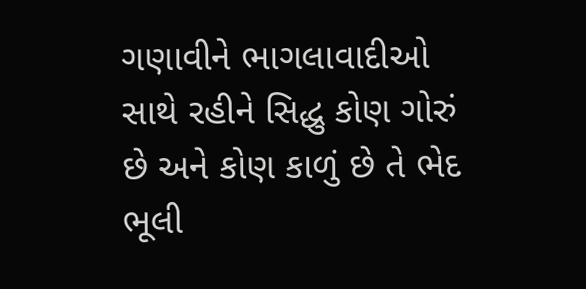ગણાવીને ભાગલાવાદીઓ સાથે રહીને સિદ્ધુ કોણ ગોરું છે અને કોણ કાળું છે તે ભેદ ભૂલી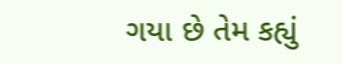ગયા છે તેમ કહ્યું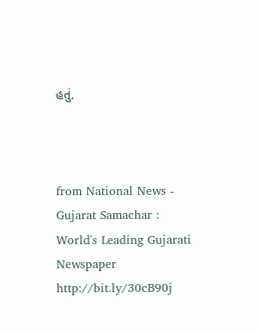હતું.



from National News - Gujarat Samachar : World's Leading Gujarati Newspaper http://bit.ly/30cB90j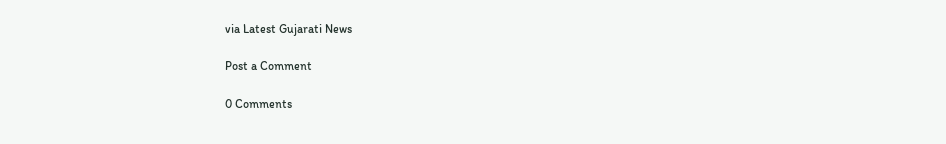via Latest Gujarati News

Post a Comment

0 Comments